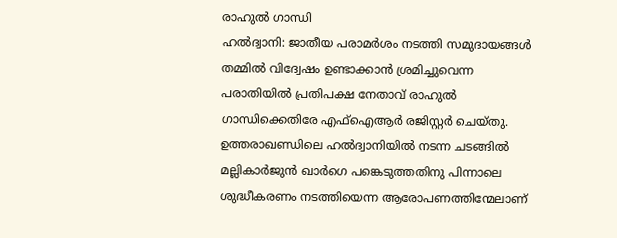രാഹുൽ ഗാന്ധി
ഹൽദ്വാനി: ജാതീയ പരാമർശം നടത്തി സമുദായങ്ങൾ തമ്മിൽ വിദ്വേഷം ഉണ്ടാക്കാൻ ശ്രമിച്ചുവെന്ന പരാതിയിൽ പ്രതിപക്ഷ നേതാവ് രാഹുൽ ഗാന്ധിക്കെതിരേ എഫ്ഐആർ രജിസ്റ്റർ ചെയ്തു. ഉത്തരാഖണ്ഡിലെ ഹൽദ്വാനിയിൽ നടന്ന ചടങ്ങിൽ മല്ലികാർജുൻ ഖാർഗെ പങ്കെടുത്തതിനു പിന്നാലെ ശുദ്ധീകരണം നടത്തിയെന്ന ആരോപണത്തിന്മേലാണ്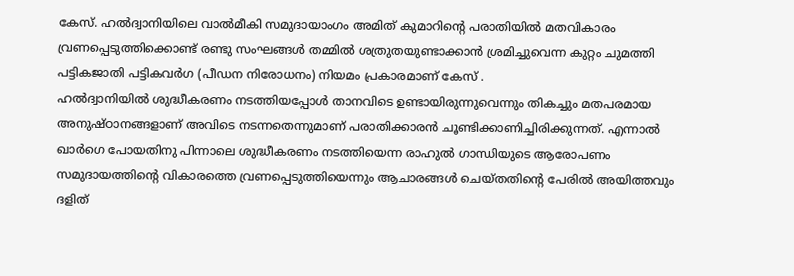കേസ്. ഹൽദ്വാനിയിലെ വാൽമീകി സമുദായാംഗം അമിത് കുമാറിന്റെ പരാതിയിൽ മതവികാരം വ്രണപ്പെടുത്തിക്കൊണ്ട് രണ്ടു സംഘങ്ങൾ തമ്മിൽ ശത്രുതയുണ്ടാക്കാൻ ശ്രമിച്ചുവെന്ന കുറ്റം ചുമത്തി പട്ടികജാതി പട്ടികവർഗ (പീഡന നിരോധനം) നിയമം പ്രകാരമാണ് കേസ് .
ഹൽദ്വാനിയിൽ ശുദ്ധീകരണം നടത്തിയപ്പോൾ താനവിടെ ഉണ്ടായിരുന്നുവെന്നും തികച്ചും മതപരമായ അനുഷ്ഠാനങ്ങളാണ് അവിടെ നടന്നതെന്നുമാണ് പരാതിക്കാരൻ ചൂണ്ടിക്കാണിച്ചിരിക്കുന്നത്. എന്നാൽ ഖാർഗെ പോയതിനു പിന്നാലെ ശുദ്ധീകരണം നടത്തിയെന്ന രാഹുൽ ഗാന്ധിയുടെ ആരോപണം സമുദായത്തിന്റെ വികാരത്തെ വ്രണപ്പെടുത്തിയെന്നും ആചാരങ്ങൾ ചെയ്തതിന്റെ പേരിൽ അയിത്തവും ദളിത്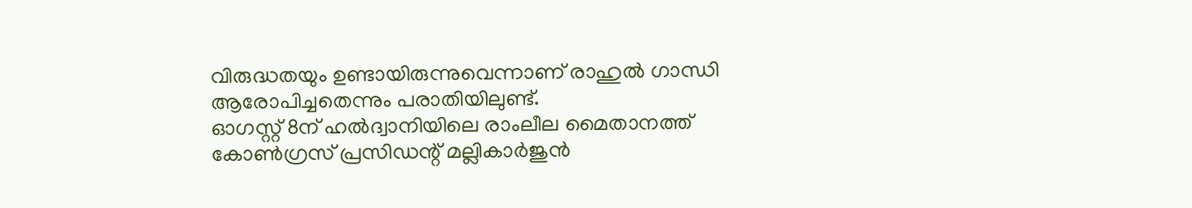വിരുദ്ധതയും ഉണ്ടായിരുന്നുവെന്നാണ് രാഹുൽ ഗാന്ധി ആരോപിച്ചതെന്നും പരാതിയിലുണ്ട്.
ഓഗസ്റ്റ് 8ന് ഹൽദ്വാനിയിലെ രാംലീല മൈതാനത്ത് കോൺഗ്രസ് പ്രസിഡന്റ് മല്ലികാർജുൻ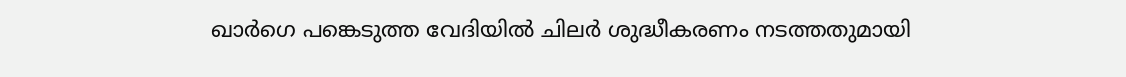ഖാർഗെ പങ്കെടുത്ത വേദിയിൽ ചിലർ ശുദ്ധീകരണം നടത്തതുമായി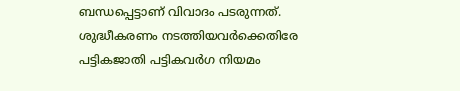ബന്ധപ്പെട്ടാണ് വിവാദം പടരുന്നത്. ശുദ്ധീകരണം നടത്തിയവർക്കെതിരേ പട്ടികജാതി പട്ടികവർഗ നിയമം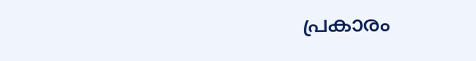പ്രകാരം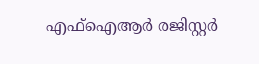എഫ്ഐആർ രജിസ്റ്റർ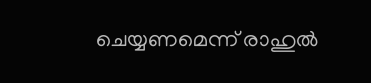ചെയ്യണമെന്ന് രാഹുൽ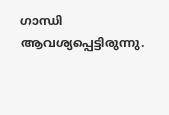ഗാന്ധി ആവശ്യപ്പെട്ടിരുന്നു.